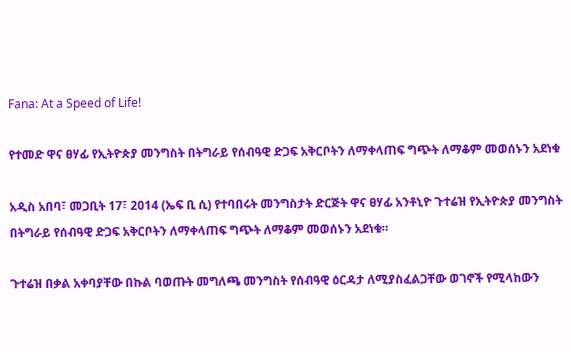Fana: At a Speed of Life!

የተመድ ዋና ፀሃፊ የኢትዮጵያ መንግስት በትግራይ የሰብዓዊ ድጋፍ አቅርቦትን ለማቀላጠፍ ግጭት ለማቆም መወሰኑን አደነቁ

አዲስ አበባ፣ መጋቢት 17፣ 2014 (ኤፍ ቢ ሲ) የተባበሩት መንግስታት ድርጅት ዋና ፀሃፊ አንቶኒዮ ጉተሬዝ የኢትዮጵያ መንግስት በትግራይ የሰብዓዊ ድጋፍ አቅርቦትን ለማቀላጠፍ ግጭት ለማቆም መወሰኑን አደነቁ።

ጉተሬዝ በቃል አቀባያቸው በኩል ባወጡት መግለጫ መንግስት የሰብዓዊ ዕርዳታ ለሚያስፈልጋቸው ወገኖች የሚላከውን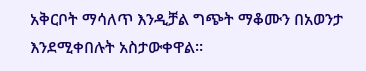አቅርቦት ማሳለጥ እንዲቻል ግጭት ማቆሙን በአወንታ እንደሚቀበሉት አስታውቀዋል።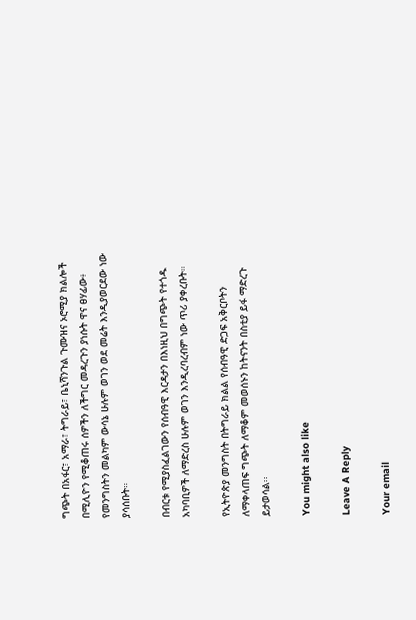ግጭት በአፋር፣ አማራ፣ ትግራይ፣ ቤኒሻንጉል ጉሙዝና ኦሮሚያ ክልሎች በሚሊዮን የሚቆጠሩ ሰዎችን ለችግር መዳረጉን ያነሱት ዋና ፀሃፊው፥ የመንግስትን መልካም ውሳኔ ሁሉም ወገን ወደ መሬት እንዲያወርደው ነው ያሳሰቡት።

በብርቱ የሚያስፈልገውን የሰብዓዊ እርዳታን በእነዚህ በግጭት የተጎዱ አካባቢዎች ለማድረስ ሁሉም ወገን እንዲረባረብም ነው ጥሪ ያቀረቡት።

የኢትዮጵያ መንግስት በትግራይ ክልል የሰብዓዊ ድጋፍ አቅርቦትን ለማቀላጠፍ ግጭት ለማቆም መወሰኑን ከትናንት በስቲያ ይፋ ማድረጉ ይታወሳል፡፡

You might also like

Leave A Reply

Your email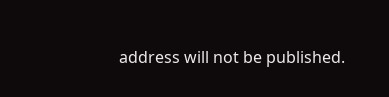address will not be published.